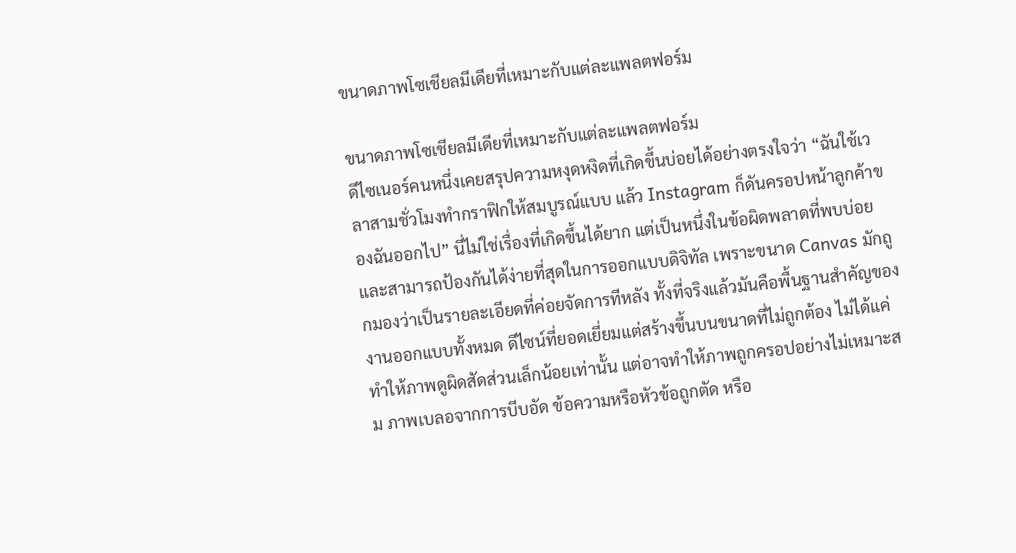ขนาดภาพโซเชียลมีเดียที่เหมาะกับแต่ละแพลตฟอร์ม

ขนาดภาพโซเชียลมีเดียที่เหมาะกับแต่ละแพลตฟอร์ม
ดีไซเนอร์คนหนึ่งเคยสรุปความหงุดหงิดที่เกิดขึ้นบ่อยได้อย่างตรงใจว่า “ฉันใช้เวลาสามชั่วโมงทำกราฟิกให้สมบูรณ์แบบ แล้ว Instagram ก็ดันครอปหน้าลูกค้าของฉันออกไป” นี่ไม่ใช่เรื่องที่เกิดขึ้นได้ยาก แต่เป็นหนึ่งในข้อผิดพลาดที่พบบ่อยและสามารถป้องกันได้ง่ายที่สุดในการออกแบบดิจิทัล เพราะขนาด Canvas มักถูกมองว่าเป็นรายละเอียดที่ค่อยจัดการทีหลัง ทั้งที่จริงแล้วมันคือพื้นฐานสำคัญของงานออกแบบทั้งหมด ดีไซน์ที่ยอดเยี่ยมแต่สร้างขึ้นบนขนาดที่ไม่ถูกต้อง ไม่ได้แค่ทำให้ภาพดูผิดสัดส่วนเล็กน้อยเท่านั้น แต่อาจทำให้ภาพถูกครอปอย่างไม่เหมาะสม ภาพเบลอจากการบีบอัด ข้อความหรือหัวข้อถูกตัด หรือ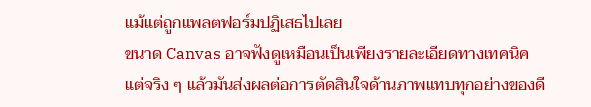แม้แต่ถูกแพลตฟอร์มปฏิเสธไปเลย
ขนาด Canvas อาจฟังดูเหมือนเป็นเพียงรายละเอียดทางเทคนิค แต่จริง ๆ แล้วมันส่งผลต่อการตัดสินใจด้านภาพแทบทุกอย่างของดี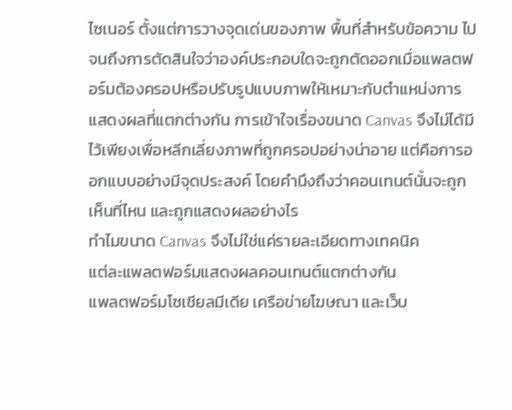ไซเนอร์ ตั้งแต่การวางจุดเด่นของภาพ พื้นที่สำหรับข้อความ ไปจนถึงการตัดสินใจว่าองค์ประกอบใดจะถูกตัดออกเมื่อแพลตฟอร์มต้องครอปหรือปรับรูปแบบภาพให้เหมาะกับตำแหน่งการแสดงผลที่แตกต่างกัน การเข้าใจเรื่องขนาด Canvas จึงไม่ได้มีไว้เพียงเพื่อหลีกเลี่ยงภาพที่ถูกครอปอย่างน่าอาย แต่คือการออกแบบอย่างมีจุดประสงค์ โดยคำนึงถึงว่าคอนเทนต์นั้นจะถูกเห็นที่ไหน และถูกแสดงผลอย่างไร
ทำไมขนาด Canvas จึงไม่ใช่แค่รายละเอียดทางเทคนิค
แต่ละแพลตฟอร์มแสดงผลคอนเทนต์แตกต่างกัน
แพลตฟอร์มโซเชียลมีเดีย เครือข่ายโฆษณา และเว็บ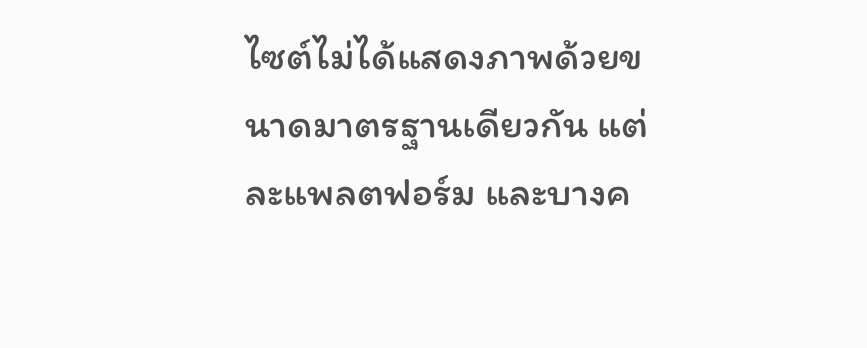ไซต์ไม่ได้แสดงภาพด้วยขนาดมาตรฐานเดียวกัน แต่ละแพลตฟอร์ม และบางค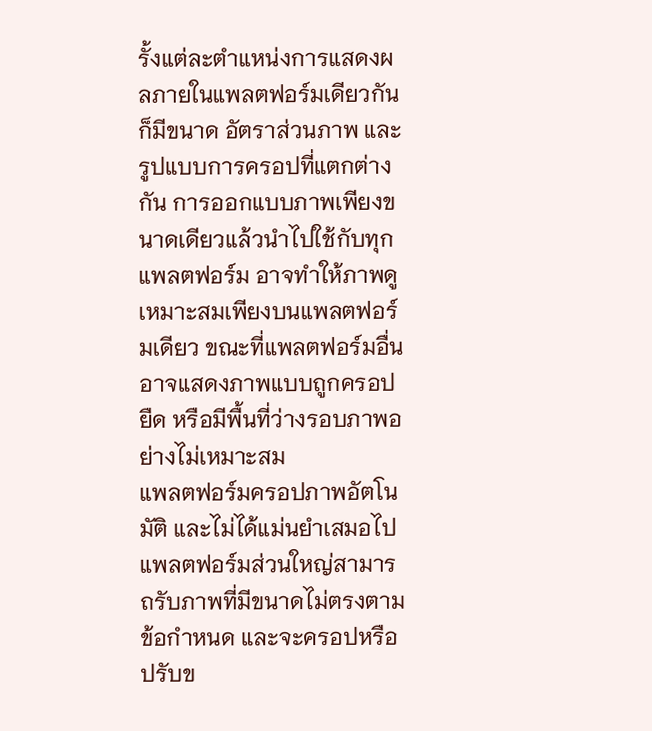รั้งแต่ละตำแหน่งการแสดงผลภายในแพลตฟอร์มเดียวกัน ก็มีขนาด อัตราส่วนภาพ และรูปแบบการครอปที่แตกต่างกัน การออกแบบภาพเพียงขนาดเดียวแล้วนำไปใช้กับทุกแพลตฟอร์ม อาจทำให้ภาพดูเหมาะสมเพียงบนแพลตฟอร์มเดียว ขณะที่แพลตฟอร์มอื่นอาจแสดงภาพแบบถูกครอป ยืด หรือมีพื้นที่ว่างรอบภาพอย่างไม่เหมาะสม
แพลตฟอร์มครอปภาพอัตโนมัติ และไม่ได้แม่นยำเสมอไป
แพลตฟอร์มส่วนใหญ่สามารถรับภาพที่มีขนาดไม่ตรงตามข้อกำหนด และจะครอปหรือปรับข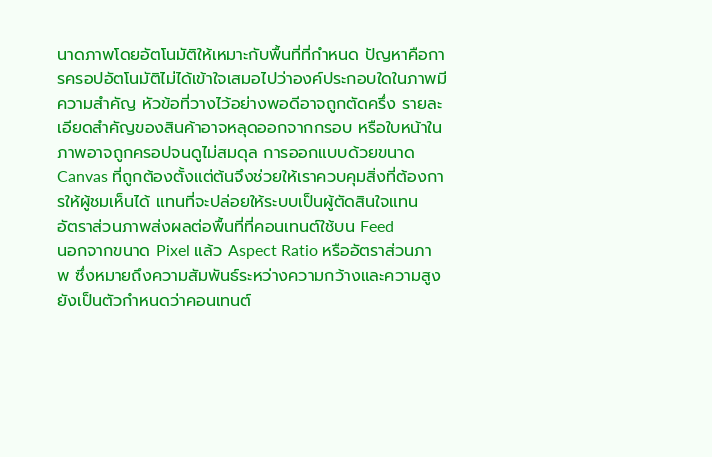นาดภาพโดยอัตโนมัติให้เหมาะกับพื้นที่ที่กำหนด ปัญหาคือการครอปอัตโนมัติไม่ได้เข้าใจเสมอไปว่าองค์ประกอบใดในภาพมีความสำคัญ หัวข้อที่วางไว้อย่างพอดีอาจถูกตัดครึ่ง รายละเอียดสำคัญของสินค้าอาจหลุดออกจากกรอบ หรือใบหน้าในภาพอาจถูกครอปจนดูไม่สมดุล การออกแบบด้วยขนาด Canvas ที่ถูกต้องตั้งแต่ต้นจึงช่วยให้เราควบคุมสิ่งที่ต้องการให้ผู้ชมเห็นได้ แทนที่จะปล่อยให้ระบบเป็นผู้ตัดสินใจแทน
อัตราส่วนภาพส่งผลต่อพื้นที่ที่คอนเทนต์ใช้บน Feed
นอกจากขนาด Pixel แล้ว Aspect Ratio หรืออัตราส่วนภาพ ซึ่งหมายถึงความสัมพันธ์ระหว่างความกว้างและความสูง ยังเป็นตัวกำหนดว่าคอนเทนต์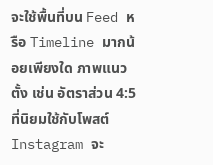จะใช้พื้นที่บน Feed หรือ Timeline มากน้อยเพียงใด ภาพแนวตั้ง เช่น อัตราส่วน 4:5 ที่นิยมใช้กับโพสต์ Instagram จะ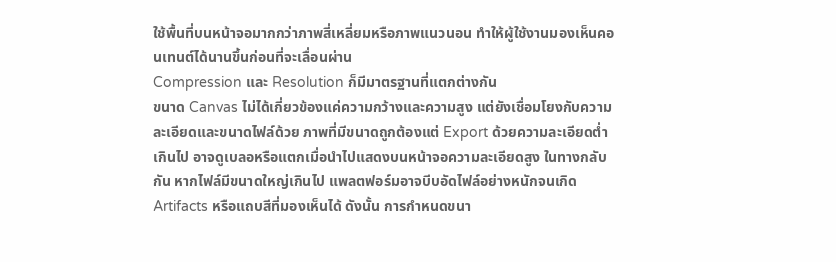ใช้พื้นที่บนหน้าจอมากกว่าภาพสี่เหลี่ยมหรือภาพแนวนอน ทำให้ผู้ใช้งานมองเห็นคอนเทนต์ได้นานขึ้นก่อนที่จะเลื่อนผ่าน
Compression และ Resolution ก็มีมาตรฐานที่แตกต่างกัน
ขนาด Canvas ไม่ได้เกี่ยวข้องแค่ความกว้างและความสูง แต่ยังเชื่อมโยงกับความละเอียดและขนาดไฟล์ด้วย ภาพที่มีขนาดถูกต้องแต่ Export ด้วยความละเอียดต่ำเกินไป อาจดูเบลอหรือแตกเมื่อนำไปแสดงบนหน้าจอความละเอียดสูง ในทางกลับกัน หากไฟล์มีขนาดใหญ่เกินไป แพลตฟอร์มอาจบีบอัดไฟล์อย่างหนักจนเกิด Artifacts หรือแถบสีที่มองเห็นได้ ดังนั้น การกำหนดขนา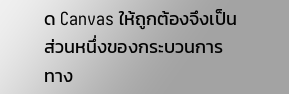ด Canvas ให้ถูกต้องจึงเป็นส่วนหนึ่งของกระบวนการทาง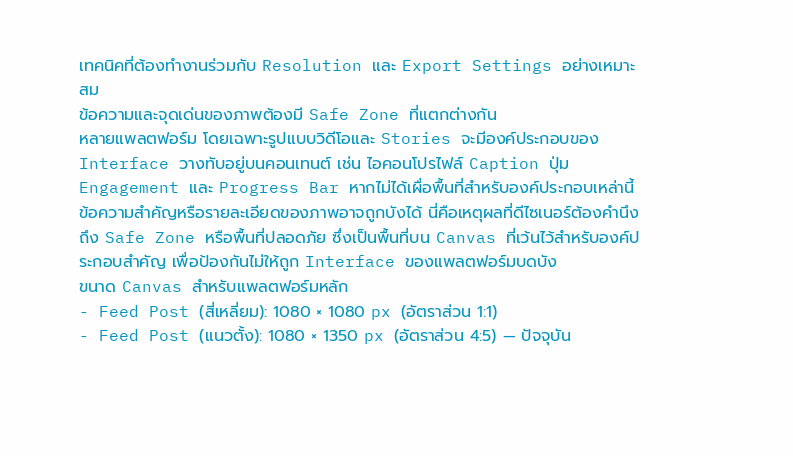เทคนิคที่ต้องทำงานร่วมกับ Resolution และ Export Settings อย่างเหมาะสม
ข้อความและจุดเด่นของภาพต้องมี Safe Zone ที่แตกต่างกัน
หลายแพลตฟอร์ม โดยเฉพาะรูปแบบวิดีโอและ Stories จะมีองค์ประกอบของ Interface วางทับอยู่บนคอนเทนต์ เช่น ไอคอนโปรไฟล์ Caption ปุ่ม Engagement และ Progress Bar หากไม่ได้เผื่อพื้นที่สำหรับองค์ประกอบเหล่านี้ ข้อความสำคัญหรือรายละเอียดของภาพอาจถูกบังได้ นี่คือเหตุผลที่ดีไซเนอร์ต้องคำนึงถึง Safe Zone หรือพื้นที่ปลอดภัย ซึ่งเป็นพื้นที่บน Canvas ที่เว้นไว้สำหรับองค์ประกอบสำคัญ เพื่อป้องกันไม่ให้ถูก Interface ของแพลตฟอร์มบดบัง
ขนาด Canvas สำหรับแพลตฟอร์มหลัก
- Feed Post (สี่เหลี่ยม): 1080 × 1080 px (อัตราส่วน 1:1)
- Feed Post (แนวตั้ง): 1080 × 1350 px (อัตราส่วน 4:5) — ปัจจุบัน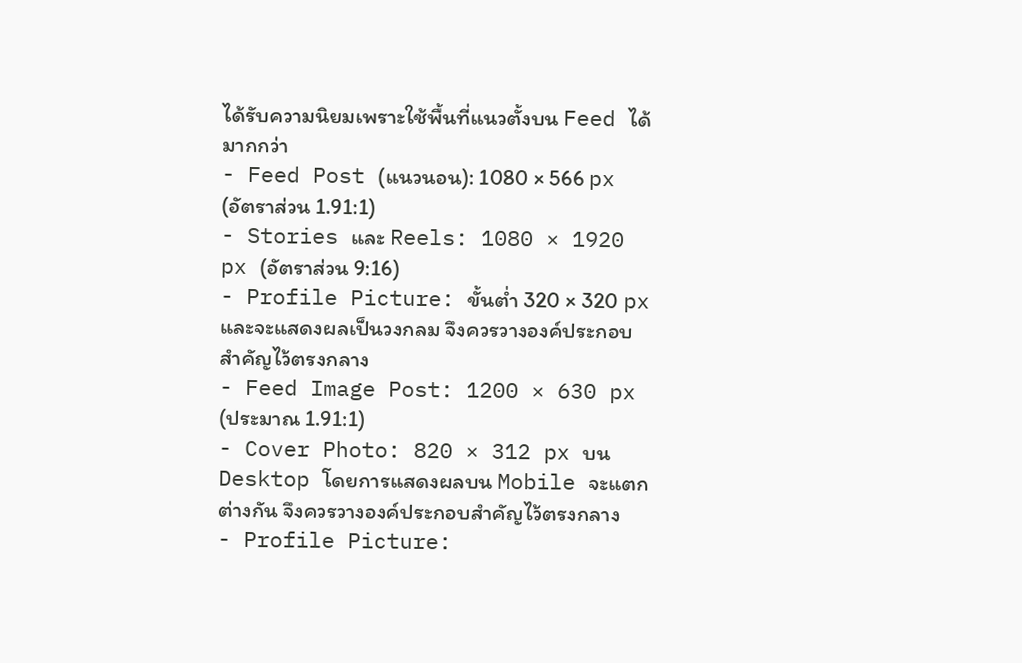ได้รับความนิยมเพราะใช้พื้นที่แนวตั้งบน Feed ได้มากกว่า
- Feed Post (แนวนอน): 1080 × 566 px (อัตราส่วน 1.91:1)
- Stories และ Reels: 1080 × 1920 px (อัตราส่วน 9:16)
- Profile Picture: ขั้นต่ำ 320 × 320 px และจะแสดงผลเป็นวงกลม จึงควรวางองค์ประกอบสำคัญไว้ตรงกลาง
- Feed Image Post: 1200 × 630 px (ประมาณ 1.91:1)
- Cover Photo: 820 × 312 px บน Desktop โดยการแสดงผลบน Mobile จะแตกต่างกัน จึงควรวางองค์ประกอบสำคัญไว้ตรงกลาง
- Profile Picture: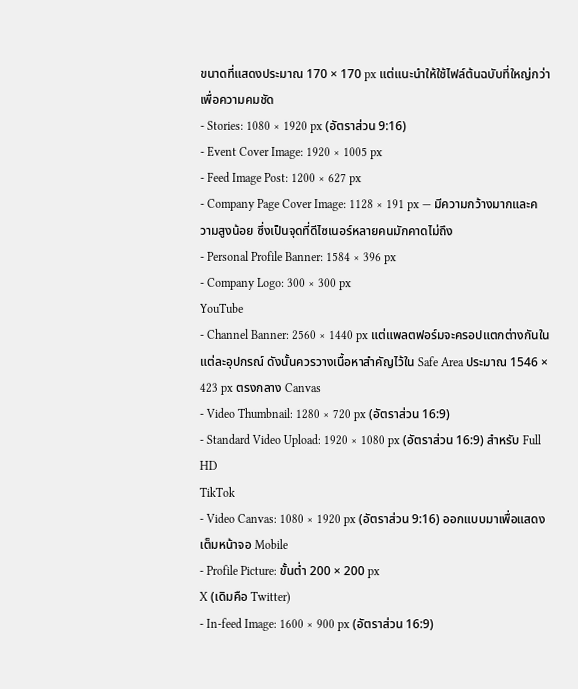ขนาดที่แสดงประมาณ 170 × 170 px แต่แนะนำให้ใช้ไฟล์ต้นฉบับที่ใหญ่กว่าเพื่อความคมชัด
- Stories: 1080 × 1920 px (อัตราส่วน 9:16)
- Event Cover Image: 1920 × 1005 px
- Feed Image Post: 1200 × 627 px
- Company Page Cover Image: 1128 × 191 px — มีความกว้างมากและความสูงน้อย ซึ่งเป็นจุดที่ดีไซเนอร์หลายคนมักคาดไม่ถึง
- Personal Profile Banner: 1584 × 396 px
- Company Logo: 300 × 300 px
YouTube
- Channel Banner: 2560 × 1440 px แต่แพลตฟอร์มจะครอปแตกต่างกันในแต่ละอุปกรณ์ ดังนั้นควรวางเนื้อหาสำคัญไว้ใน Safe Area ประมาณ 1546 × 423 px ตรงกลาง Canvas
- Video Thumbnail: 1280 × 720 px (อัตราส่วน 16:9)
- Standard Video Upload: 1920 × 1080 px (อัตราส่วน 16:9) สำหรับ Full HD
TikTok
- Video Canvas: 1080 × 1920 px (อัตราส่วน 9:16) ออกแบบมาเพื่อแสดงเต็มหน้าจอ Mobile
- Profile Picture: ขั้นต่ำ 200 × 200 px
X (เดิมคือ Twitter)
- In-feed Image: 1600 × 900 px (อัตราส่วน 16:9)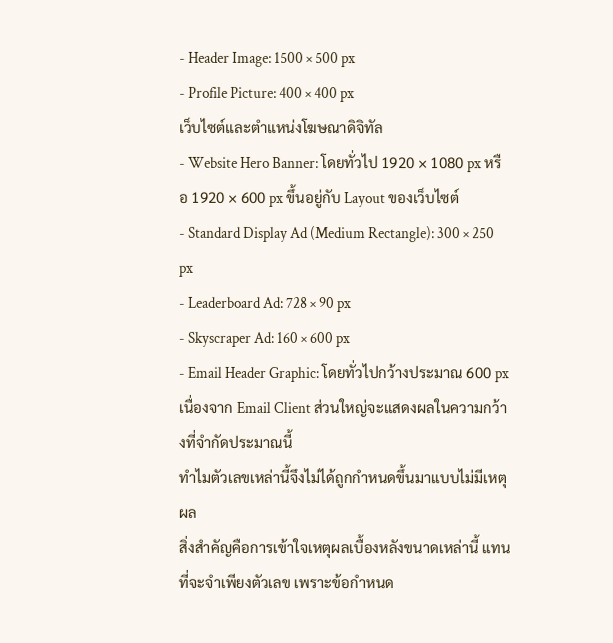- Header Image: 1500 × 500 px
- Profile Picture: 400 × 400 px
เว็บไซต์และตำแหน่งโฆษณาดิจิทัล
- Website Hero Banner: โดยทั่วไป 1920 × 1080 px หรือ 1920 × 600 px ขึ้นอยู่กับ Layout ของเว็บไซต์
- Standard Display Ad (Medium Rectangle): 300 × 250 px
- Leaderboard Ad: 728 × 90 px
- Skyscraper Ad: 160 × 600 px
- Email Header Graphic: โดยทั่วไปกว้างประมาณ 600 px เนื่องจาก Email Client ส่วนใหญ่จะแสดงผลในความกว้างที่จำกัดประมาณนี้
ทำไมตัวเลขเหล่านี้จึงไม่ได้ถูกกำหนดขึ้นมาแบบไม่มีเหตุผล
สิ่งสำคัญคือการเข้าใจเหตุผลเบื้องหลังขนาดเหล่านี้ แทนที่จะจำเพียงตัวเลข เพราะข้อกำหนด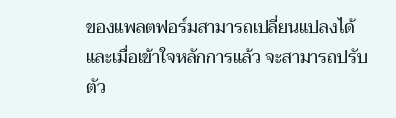ของแพลตฟอร์มสามารถเปลี่ยนแปลงได้ และเมื่อเข้าใจหลักการแล้ว จะสามารถปรับตัว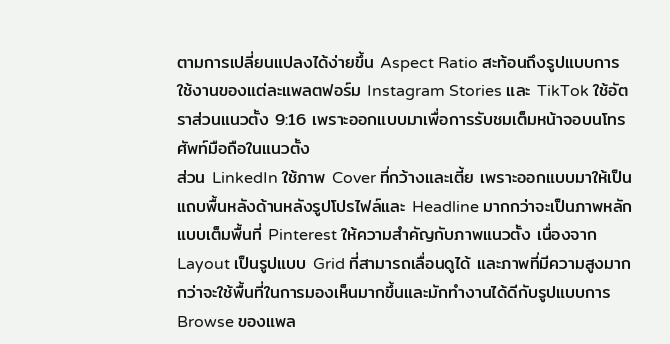ตามการเปลี่ยนแปลงได้ง่ายขึ้น Aspect Ratio สะท้อนถึงรูปแบบการใช้งานของแต่ละแพลตฟอร์ม Instagram Stories และ TikTok ใช้อัตราส่วนแนวตั้ง 9:16 เพราะออกแบบมาเพื่อการรับชมเต็มหน้าจอบนโทรศัพท์มือถือในแนวตั้ง
ส่วน LinkedIn ใช้ภาพ Cover ที่กว้างและเตี้ย เพราะออกแบบมาให้เป็นแถบพื้นหลังด้านหลังรูปโปรไฟล์และ Headline มากกว่าจะเป็นภาพหลักแบบเต็มพื้นที่ Pinterest ให้ความสำคัญกับภาพแนวตั้ง เนื่องจาก Layout เป็นรูปแบบ Grid ที่สามารถเลื่อนดูได้ และภาพที่มีความสูงมากกว่าจะใช้พื้นที่ในการมองเห็นมากขึ้นและมักทำงานได้ดีกับรูปแบบการ Browse ของแพล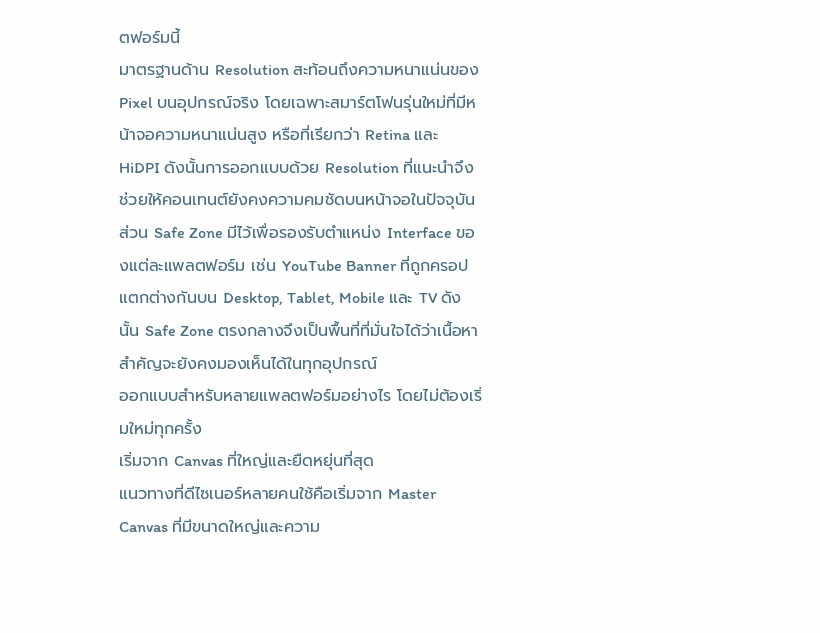ตฟอร์มนี้
มาตรฐานด้าน Resolution สะท้อนถึงความหนาแน่นของ Pixel บนอุปกรณ์จริง โดยเฉพาะสมาร์ตโฟนรุ่นใหม่ที่มีหน้าจอความหนาแน่นสูง หรือที่เรียกว่า Retina และ HiDPI ดังนั้นการออกแบบด้วย Resolution ที่แนะนำจึงช่วยให้คอนเทนต์ยังคงความคมชัดบนหน้าจอในปัจจุบัน ส่วน Safe Zone มีไว้เพื่อรองรับตำแหน่ง Interface ของแต่ละแพลตฟอร์ม เช่น YouTube Banner ที่ถูกครอปแตกต่างกันบน Desktop, Tablet, Mobile และ TV ดังนั้น Safe Zone ตรงกลางจึงเป็นพื้นที่ที่มั่นใจได้ว่าเนื้อหาสำคัญจะยังคงมองเห็นได้ในทุกอุปกรณ์
ออกแบบสำหรับหลายแพลตฟอร์มอย่างไร โดยไม่ต้องเริ่มใหม่ทุกครั้ง
เริ่มจาก Canvas ที่ใหญ่และยืดหยุ่นที่สุด
แนวทางที่ดีไซเนอร์หลายคนใช้คือเริ่มจาก Master Canvas ที่มีขนาดใหญ่และความ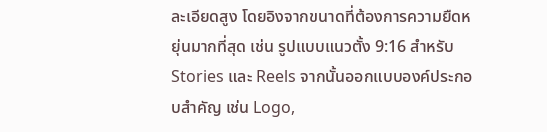ละเอียดสูง โดยอิงจากขนาดที่ต้องการความยืดหยุ่นมากที่สุด เช่น รูปแบบแนวตั้ง 9:16 สำหรับ Stories และ Reels จากนั้นออกแบบองค์ประกอบสำคัญ เช่น Logo,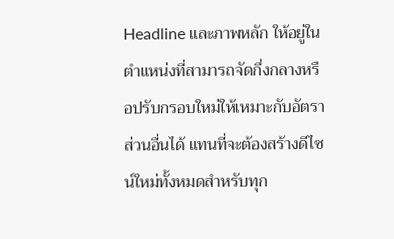Headline และภาพหลัก ให้อยู่ในตำแหน่งที่สามารถจัดกึ่งกลางหรือปรับกรอบใหม่ให้เหมาะกับอัตราส่วนอื่นได้ แทนที่จะต้องสร้างดีไซน์ใหม่ทั้งหมดสำหรับทุก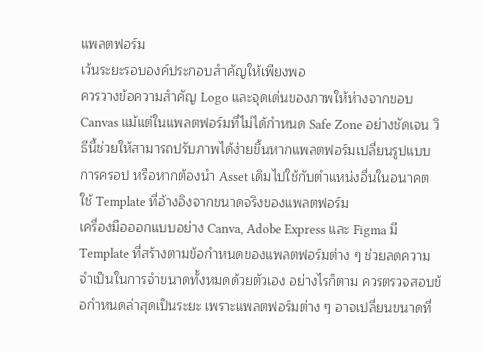แพลตฟอร์ม
เว้นระยะรอบองค์ประกอบสำคัญให้เพียงพอ
ควรวางข้อความสำคัญ Logo และจุดเด่นของภาพให้ห่างจากขอบ Canvas แม้แต่ในแพลตฟอร์มที่ไม่ได้กำหนด Safe Zone อย่างชัดเจน วิธีนี้ช่วยให้สามารถปรับภาพได้ง่ายขึ้นหากแพลตฟอร์มเปลี่ยนรูปแบบการครอป หรือหากต้องนำ Asset เดิมไปใช้กับตำแหน่งอื่นในอนาคต
ใช้ Template ที่อ้างอิงจากขนาดจริงของแพลตฟอร์ม
เครื่องมือออกแบบอย่าง Canva, Adobe Express และ Figma มี Template ที่สร้างตามข้อกำหนดของแพลตฟอร์มต่าง ๆ ช่วยลดความจำเป็นในการจำขนาดทั้งหมดด้วยตัวเอง อย่างไรก็ตาม ควรตรวจสอบข้อกำหนดล่าสุดเป็นระยะ เพราะแพลตฟอร์มต่าง ๆ อาจเปลี่ยนขนาดที่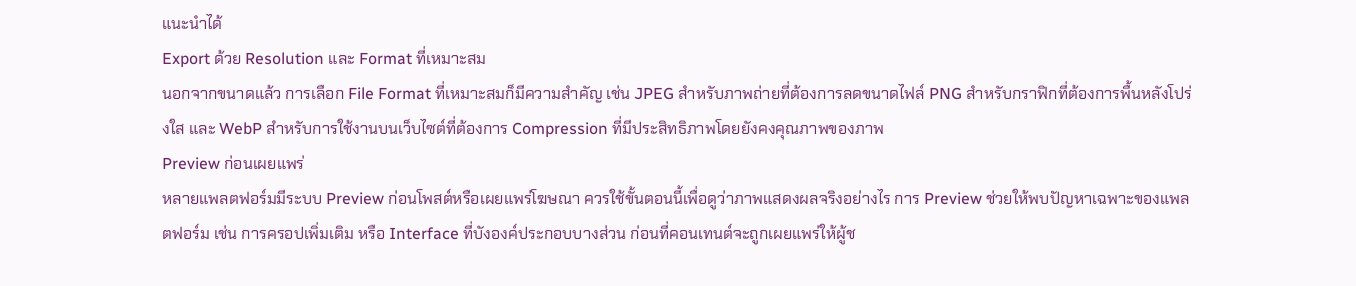แนะนำได้
Export ด้วย Resolution และ Format ที่เหมาะสม
นอกจากขนาดแล้ว การเลือก File Format ที่เหมาะสมก็มีความสำคัญ เช่น JPEG สำหรับภาพถ่ายที่ต้องการลดขนาดไฟล์ PNG สำหรับกราฟิกที่ต้องการพื้นหลังโปร่งใส และ WebP สำหรับการใช้งานบนเว็บไซต์ที่ต้องการ Compression ที่มีประสิทธิภาพโดยยังคงคุณภาพของภาพ
Preview ก่อนเผยแพร่
หลายแพลตฟอร์มมีระบบ Preview ก่อนโพสต์หรือเผยแพร่โฆษณา ควรใช้ขั้นตอนนี้เพื่อดูว่าภาพแสดงผลจริงอย่างไร การ Preview ช่วยให้พบปัญหาเฉพาะของแพลตฟอร์ม เช่น การครอปเพิ่มเติม หรือ Interface ที่บังองค์ประกอบบางส่วน ก่อนที่คอนเทนต์จะถูกเผยแพร่ให้ผู้ช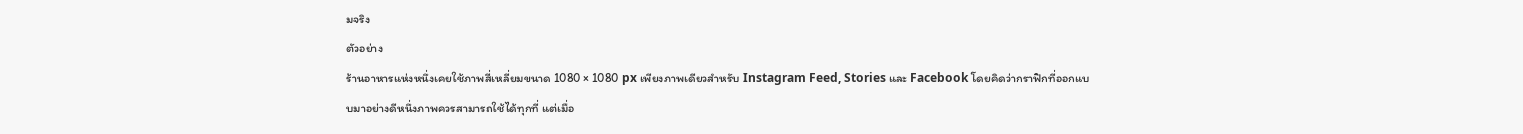มจริง
ตัวอย่าง
ร้านอาหารแห่งหนึ่งเคยใช้ภาพสี่เหลี่ยมขนาด 1080 × 1080 px เพียงภาพเดียวสำหรับ Instagram Feed, Stories และ Facebook โดยคิดว่ากราฟิกที่ออกแบบมาอย่างดีหนึ่งภาพควรสามารถใช้ได้ทุกที่ แต่เมื่อ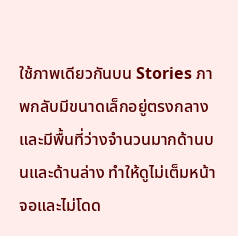ใช้ภาพเดียวกันบน Stories ภาพกลับมีขนาดเล็กอยู่ตรงกลางและมีพื้นที่ว่างจำนวนมากด้านบนและด้านล่าง ทำให้ดูไม่เต็มหน้าจอและไม่โดด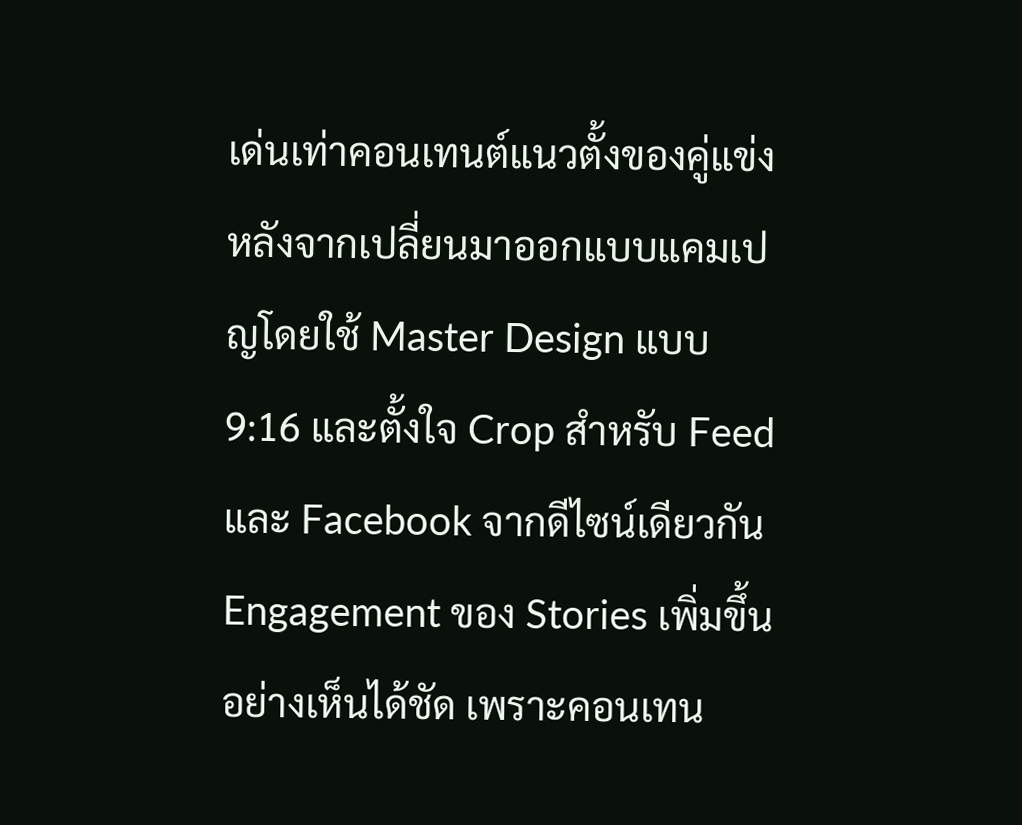เด่นเท่าคอนเทนต์แนวตั้งของคู่แข่ง หลังจากเปลี่ยนมาออกแบบแคมเปญโดยใช้ Master Design แบบ 9:16 และตั้งใจ Crop สำหรับ Feed และ Facebook จากดีไซน์เดียวกัน Engagement ของ Stories เพิ่มขึ้นอย่างเห็นได้ชัด เพราะคอนเทน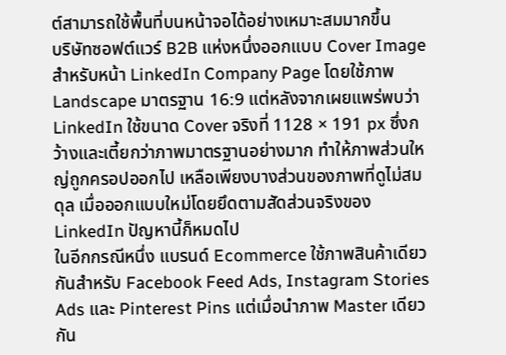ต์สามารถใช้พื้นที่บนหน้าจอได้อย่างเหมาะสมมากขึ้น
บริษัทซอฟต์แวร์ B2B แห่งหนึ่งออกแบบ Cover Image สำหรับหน้า LinkedIn Company Page โดยใช้ภาพ Landscape มาตรฐาน 16:9 แต่หลังจากเผยแพร่พบว่า LinkedIn ใช้ขนาด Cover จริงที่ 1128 × 191 px ซึ่งกว้างและเตี้ยกว่าภาพมาตรฐานอย่างมาก ทำให้ภาพส่วนใหญ่ถูกครอปออกไป เหลือเพียงบางส่วนของภาพที่ดูไม่สมดุล เมื่อออกแบบใหม่โดยยึดตามสัดส่วนจริงของ LinkedIn ปัญหานี้ก็หมดไป
ในอีกกรณีหนึ่ง แบรนด์ Ecommerce ใช้ภาพสินค้าเดียวกันสำหรับ Facebook Feed Ads, Instagram Stories Ads และ Pinterest Pins แต่เมื่อนำภาพ Master เดียวกัน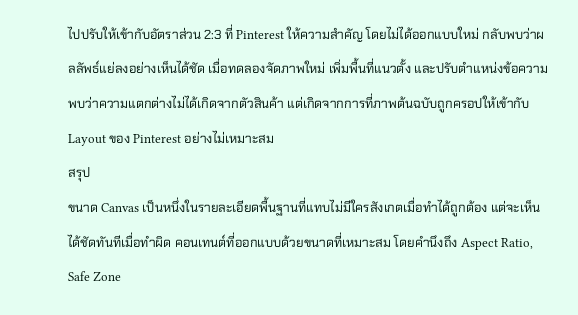ไปปรับให้เข้ากับอัตราส่วน 2:3 ที่ Pinterest ให้ความสำคัญ โดยไม่ได้ออกแบบใหม่ กลับพบว่าผลลัพธ์แย่ลงอย่างเห็นได้ชัด เมื่อทดลองจัดภาพใหม่ เพิ่มพื้นที่แนวตั้ง และปรับตำแหน่งข้อความ พบว่าความแตกต่างไม่ได้เกิดจากตัวสินค้า แต่เกิดจากการที่ภาพต้นฉบับถูกครอปให้เข้ากับ Layout ของ Pinterest อย่างไม่เหมาะสม
สรุป
ขนาด Canvas เป็นหนึ่งในรายละเอียดพื้นฐานที่แทบไม่มีใครสังเกตเมื่อทำได้ถูกต้อง แต่จะเห็นได้ชัดทันทีเมื่อทำผิด คอนเทนต์ที่ออกแบบด้วยขนาดที่เหมาะสม โดยคำนึงถึง Aspect Ratio, Safe Zone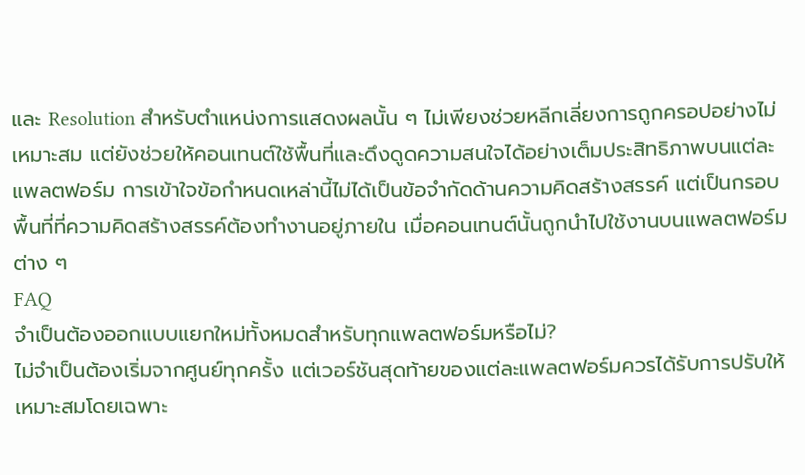และ Resolution สำหรับตำแหน่งการแสดงผลนั้น ๆ ไม่เพียงช่วยหลีกเลี่ยงการถูกครอปอย่างไม่เหมาะสม แต่ยังช่วยให้คอนเทนต์ใช้พื้นที่และดึงดูดความสนใจได้อย่างเต็มประสิทธิภาพบนแต่ละแพลตฟอร์ม การเข้าใจข้อกำหนดเหล่านี้ไม่ได้เป็นข้อจำกัดด้านความคิดสร้างสรรค์ แต่เป็นกรอบพื้นที่ที่ความคิดสร้างสรรค์ต้องทำงานอยู่ภายใน เมื่อคอนเทนต์นั้นถูกนำไปใช้งานบนแพลตฟอร์มต่าง ๆ
FAQ
จำเป็นต้องออกแบบแยกใหม่ทั้งหมดสำหรับทุกแพลตฟอร์มหรือไม่?
ไม่จำเป็นต้องเริ่มจากศูนย์ทุกครั้ง แต่เวอร์ชันสุดท้ายของแต่ละแพลตฟอร์มควรได้รับการปรับให้เหมาะสมโดยเฉพาะ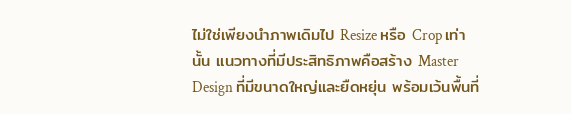ไม่ใช่เพียงนำภาพเดิมไป Resize หรือ Crop เท่านั้น แนวทางที่มีประสิทธิภาพคือสร้าง Master Design ที่มีขนาดใหญ่และยืดหยุ่น พร้อมเว้นพื้นที่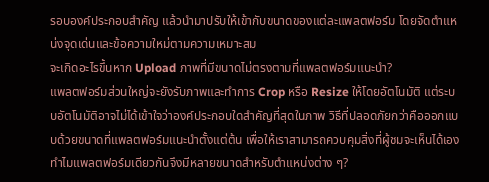รอบองค์ประกอบสำคัญ แล้วนำมาปรับให้เข้ากับขนาดของแต่ละแพลตฟอร์ม โดยจัดตำแหน่งจุดเด่นและข้อความใหม่ตามความเหมาะสม
จะเกิดอะไรขึ้นหาก Upload ภาพที่มีขนาดไม่ตรงตามที่แพลตฟอร์มแนะนำ?
แพลตฟอร์มส่วนใหญ่จะยังรับภาพและทำการ Crop หรือ Resize ให้โดยอัตโนมัติ แต่ระบบอัตโนมัติอาจไม่ได้เข้าใจว่าองค์ประกอบใดสำคัญที่สุดในภาพ วิธีที่ปลอดภัยกว่าคือออกแบบด้วยขนาดที่แพลตฟอร์มแนะนำตั้งแต่ต้น เพื่อให้เราสามารถควบคุมสิ่งที่ผู้ชมจะเห็นได้เอง
ทำไมแพลตฟอร์มเดียวกันจึงมีหลายขนาดสำหรับตำแหน่งต่าง ๆ?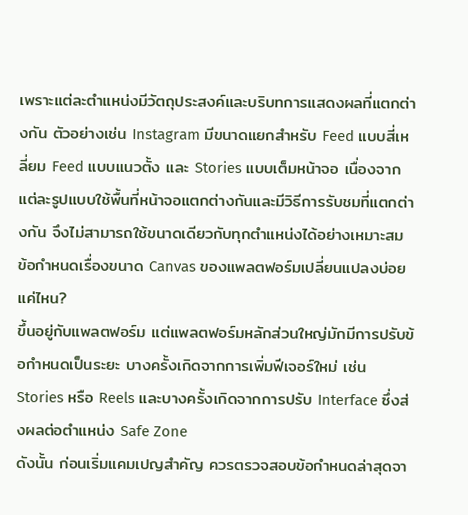เพราะแต่ละตำแหน่งมีวัตถุประสงค์และบริบทการแสดงผลที่แตกต่างกัน ตัวอย่างเช่น Instagram มีขนาดแยกสำหรับ Feed แบบสี่เหลี่ยม Feed แบบแนวตั้ง และ Stories แบบเต็มหน้าจอ เนื่องจากแต่ละรูปแบบใช้พื้นที่หน้าจอแตกต่างกันและมีวิธีการรับชมที่แตกต่างกัน จึงไม่สามารถใช้ขนาดเดียวกับทุกตำแหน่งได้อย่างเหมาะสม
ข้อกำหนดเรื่องขนาด Canvas ของแพลตฟอร์มเปลี่ยนแปลงบ่อยแค่ไหน?
ขึ้นอยู่กับแพลตฟอร์ม แต่แพลตฟอร์มหลักส่วนใหญ่มักมีการปรับข้อกำหนดเป็นระยะ บางครั้งเกิดจากการเพิ่มฟีเจอร์ใหม่ เช่น Stories หรือ Reels และบางครั้งเกิดจากการปรับ Interface ซึ่งส่งผลต่อตำแหน่ง Safe Zone
ดังนั้น ก่อนเริ่มแคมเปญสำคัญ ควรตรวจสอบข้อกำหนดล่าสุดจา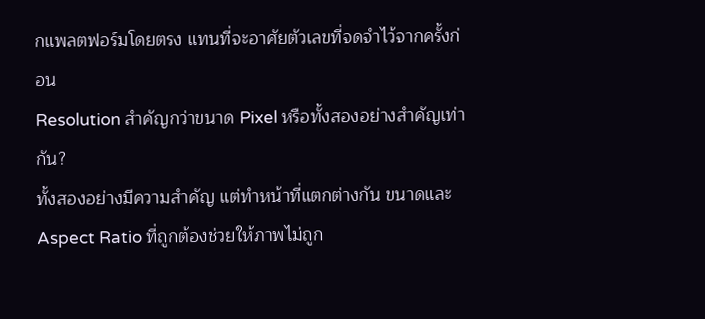กแพลตฟอร์มโดยตรง แทนที่จะอาศัยตัวเลขที่จดจำไว้จากครั้งก่อน
Resolution สำคัญกว่าขนาด Pixel หรือทั้งสองอย่างสำคัญเท่ากัน?
ทั้งสองอย่างมีความสำคัญ แต่ทำหน้าที่แตกต่างกัน ขนาดและ Aspect Ratio ที่ถูกต้องช่วยให้ภาพไม่ถูก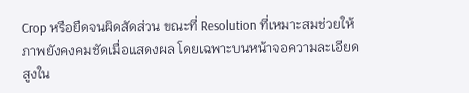Crop หรือยืดจนผิดสัดส่วน ขณะที่ Resolution ที่เหมาะสมช่วยให้ภาพยังคงคมชัดเมื่อแสดงผล โดยเฉพาะบนหน้าจอความละเอียดสูงใน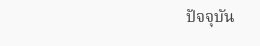ปัจจุบัน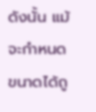ดังนั้น แม้จะกำหนดขนาดได้ถู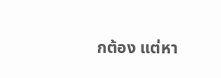กต้อง แต่หา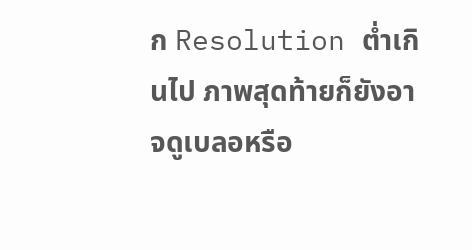ก Resolution ต่ำเกินไป ภาพสุดท้ายก็ยังอาจดูเบลอหรือ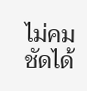ไม่คมชัดได้